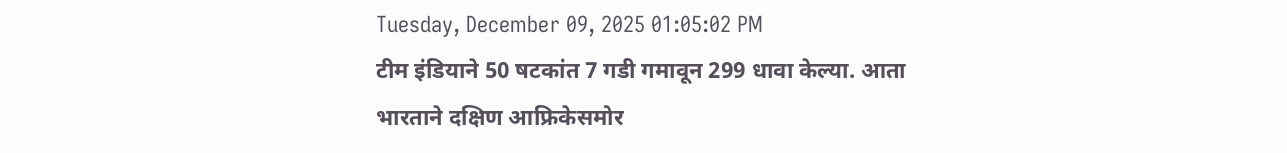Tuesday, December 09, 2025 01:05:02 PM
टीम इंडियाने 50 षटकांत 7 गडी गमावून 299 धावा केल्या. आता भारताने दक्षिण आफ्रिकेसमोर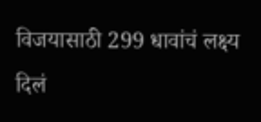विजयासाठी 299 धावांचं लक्ष्य दिलं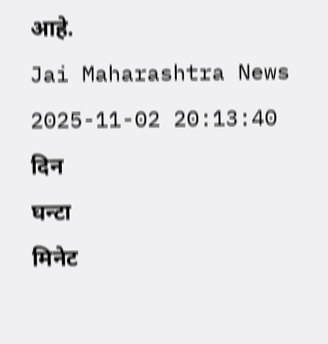आहे.
Jai Maharashtra News
2025-11-02 20:13:40
दिन
घन्टा
मिनेट